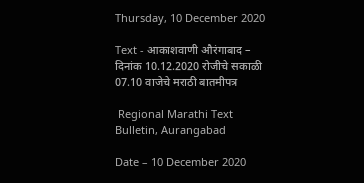Thursday, 10 December 2020

Text - आकाशवाणी औरंगाबाद – दिनांक 10.12.2020 रोजीचे सकाळी 07.10 वाजेचे मराठी बातमीपत्र

 Regional Marathi Text Bulletin, Aurangabad

Date – 10 December 2020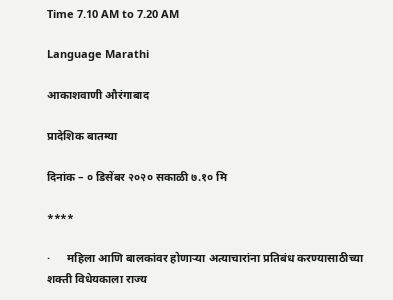Time 7.10 AM to 7.20 AM

Language Marathi

आकाशवाणी औरंगाबाद

प्रादेशिक बातम्या

दिनांक – ० डिसेंबर २०२० सकाळी ७.१० मि

****

·      महिला आणि बालकांवर होणाऱ्या अत्याचारांना प्रतिबंध करण्यासाठीच्या शक्ती विधेयकाला राज्य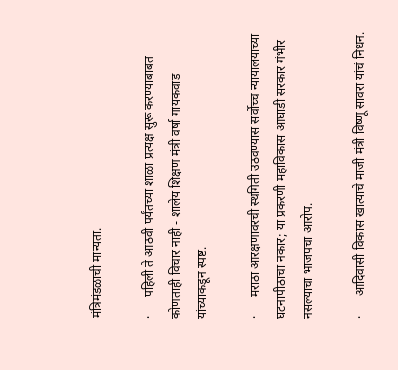मंत्रिमंडळाची मान्यता.

·      पहिली ते आठवी पर्यंतच्या शाळा प्रत्यक्ष सुरू करण्याबाबत कोणताही विचार नाही - शालेय शिक्षण मंत्री वर्षा गायकवाड यांच्याकडून स्पष्ट.

·      मराठा आरक्षणावरची स्थगिती उठवण्यास सर्वोच्च न्यायालयाच्या घटनापीठाचा नकार; या प्रकरणी महाविकास आघाडी सरकार गंभीर नसल्याचा भाजपचा आरोप.

·      आदिवासी विकास खात्याचे माजी मंत्री विष्णू सावरा यांचं निधन.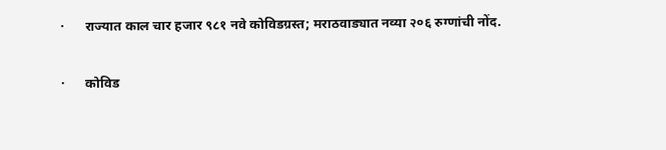·      राज्यात काल चार हजार ९८१ नवे कोविडग्रस्त; मराठवाड्यात नव्या २०६ रुग्णांची नोंद.

·      कोविड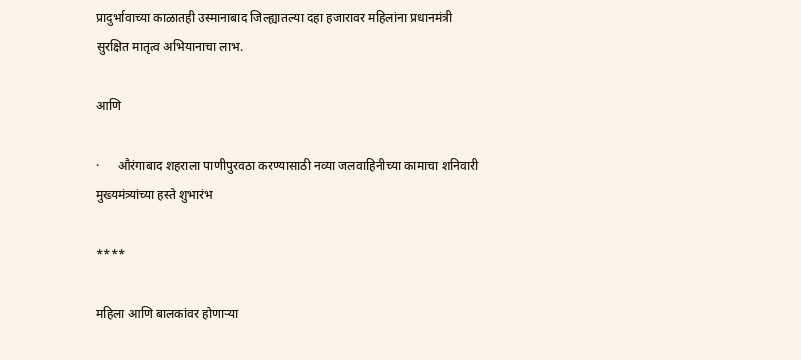प्रादुर्भावाच्या काळातही उस्मानाबाद जिल्ह्यातल्या दहा हजारावर महिलांना प्रधानमंत्री सुरक्षित मातृत्व अभियानाचा लाभ.

आणि

·      औरंगाबाद शहराला पाणीपुरवठा करण्यासाठी नव्या जलवाहिनीच्या कामाचा शनिवारी मुख्यमंत्र्यांच्या हस्ते शुभारंभ

****

महिला आणि बालकांवर होणाऱ्या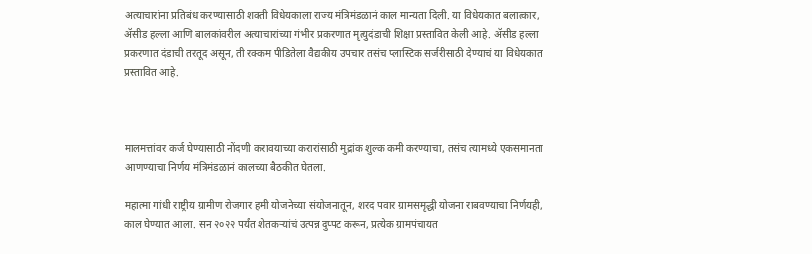अत्याचारांना प्रतिबंध करण्यासाठी शक्ती विधेयकाला राज्य मंत्रिमंडळानं काल मान्यता दिली. या विधेयकात बलात्कार, ॲसीड हल्ला आणि बालकांवरील अत्याचारांच्या गंभीर प्रकरणात मृत्युदंडाची शिक्षा प्रस्तावित केली आहे. ॲसीड हल्ला प्रकरणात दंडाची तरतूद असून, ती रक्कम पीडितेला वैद्यकीय उपचार तसंच प्लास्टिक सर्जरीसाठी देण्याचं या विधेयकात प्रस्तावित आहे.



मालमत्तांवर कर्ज घेण्यासाठी नोंदणी करावयाच्या करारांसाठी मुद्रांक शुल्क कमी करण्याचा, तसंच त्यामध्ये एकसमानता आणण्याचा निर्णय मंत्रिमंडळानं कालच्या बैठकीत घेतला.

महात्मा गांधी राष्ट्रीय ग्रामीण रोजगार हमी योजनेच्या संयोजनातून, शरद पवार ग्रामसमृद्धी योजना राबवण्याचा निर्णयही, काल घेण्यात आला. सन २०२२ पर्यंत शेतकऱ्यांचं उत्पन्न दुप्पट करून, प्रत्येक ग्रामपंचायत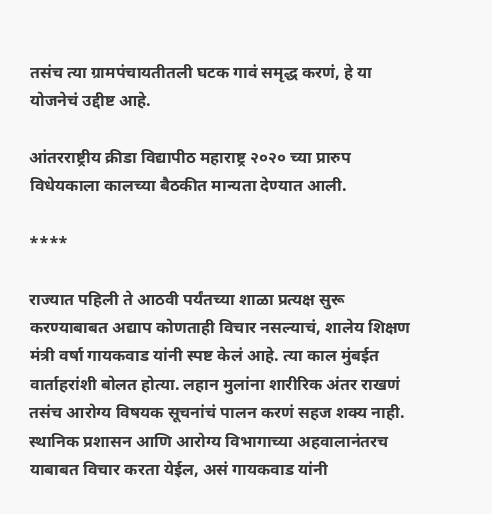तसंच त्या ग्रामपंचायतीतली घटक गावं समृद्ध करणं, हे या योजनेचं उद्दीष्ट आहे.

आंतरराष्ट्रीय क्रीडा विद्यापीठ महाराष्ट्र २०२० च्या प्रारुप विधेयकाला कालच्या बैठकीत मान्यता देण्यात आली.

****

राज्यात पहिली ते आठवी पर्यंतच्या शाळा प्रत्यक्ष सुरू करण्याबाबत अद्याप कोणताही विचार नसल्याचं, शालेय शिक्षण मंत्री वर्षा गायकवाड यांनी स्पष्ट केलं आहे. त्या काल मुंबईत वार्ताहरांशी बोलत होत्या. लहान मुलांना शारीरिक अंतर राखणं तसंच आरोग्य विषयक सूचनांचं पालन करणं सहज शक्य नाही. स्थानिक प्रशासन आणि आरोग्य विभागाच्या अहवालानंतरच याबाबत विचार करता येईल, असं गायकवाड यांनी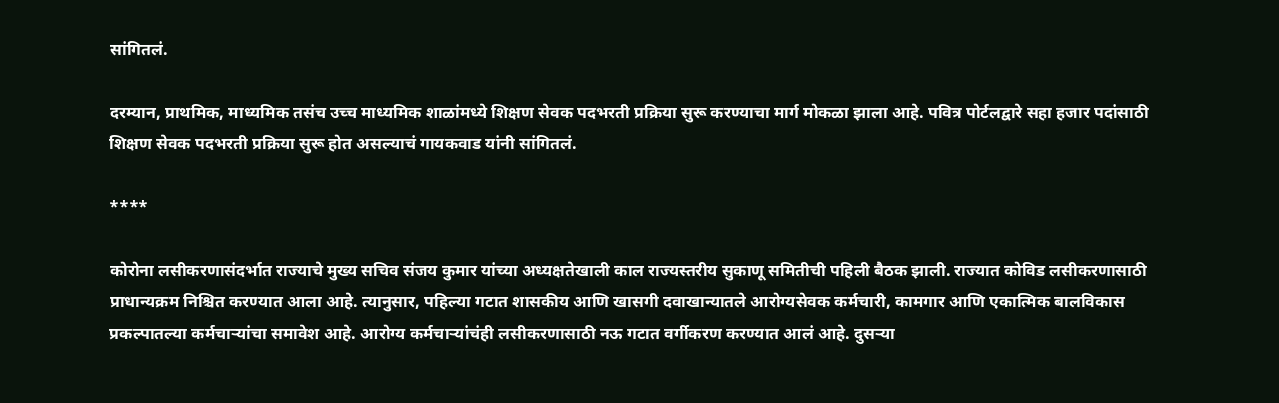सांगितलं.

दरम्यान, प्राथमिक, माध्यमिक तसंच उच्च माध्यमिक शाळांमध्ये शिक्षण सेवक पदभरती प्रक्रिया सुरू करण्याचा मार्ग मोकळा झाला आहे. पवित्र पोर्टलद्वारे सहा हजार पदांसाठी शिक्षण सेवक पदभरती प्रक्रिया सुरू होत असल्याचं गायकवाड यांनी सांगितलं.

****

कोरोना लसीकरणासंदर्भात राज्याचे मुख्य सचिव संजय कुमार यांच्या अध्यक्षतेखाली काल राज्यस्तरीय सुकाणू समितीची पहिली बैठक झाली. राज्यात कोविड लसीकरणासाठी प्राधान्यक्रम निश्चित करण्यात आला आहे. त्यानुसार, पहिल्या गटात शासकीय आणि खासगी दवाखान्यातले आरोग्यसेवक कर्मचारी, कामगार आणि एकात्मिक बालविकास प्रकल्पातल्या कर्मचाऱ्यांचा समावेश आहे. आरोग्य कर्मचाऱ्यांचंही लसीकरणासाठी नऊ गटात वर्गीकरण करण्यात आलं आहे. दुसऱ्या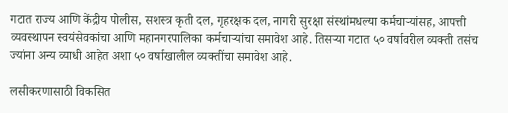गटात राज्य आणि केंद्रीय पोलीस, सशस्त्र कृती दल, गृहरक्षक दल, नागरी सुरक्षा संस्थांमधल्या कर्मचाऱ्यांसह, आपत्ती व्यवस्थापन स्वयंसेवकांचा आणि महानगरपालिका कर्मचाऱ्यांचा समावेश आहे. तिसऱ्या गटात ५० वर्षावरील व्यक्ती तसंच ज्यांना अन्य व्याधी आहेत अशा ५० वर्षाखालील व्यक्तींचा समावेश आहे.

लसीकरणासाठी विकसित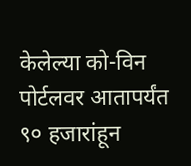केलेल्या को-विन पोर्टलवर आतापर्यंत ९० हजारांहून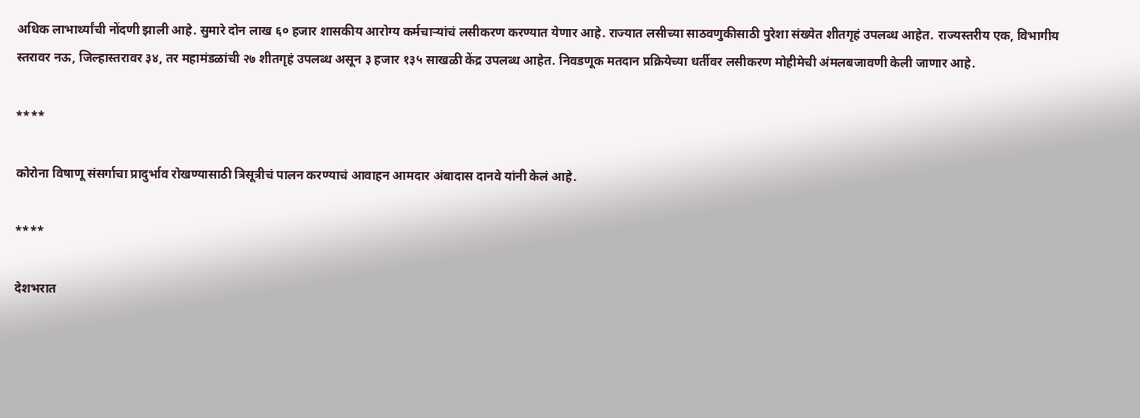अधिक लाभार्थ्यांची नोंदणी झाली आहे. सुमारे दोन लाख ६० हजार शासकीय आरोग्य कर्मचाऱ्यांचं लसीकरण करण्यात येणार आहे. राज्यात लसीच्या साठवणुकीसाठी पुरेशा संख्येत शीतगृहं उपलब्ध आहेत. राज्यस्तरीय एक, विभागीय स्तरावर नऊ, जिल्हास्तरावर ३४, तर महामंडळांची २७ शीतगृहं उपलब्ध असून ३ हजार १३५ साखळी केंद्र उपलब्ध आहेत. निवडणूक मतदान प्रक्रियेच्या धर्तीवर लसीकरण मोहीमेची अंमलबजावणी केली जाणार आहे.

****

कोरोना विषाणू संसर्गाचा प्रादुर्भाव रोखण्यासाठी त्रिसूत्रीचं पालन करण्याचं आवाहन आमदार अंबादास दानवे यांनी केलं आहे.

****

देशभरात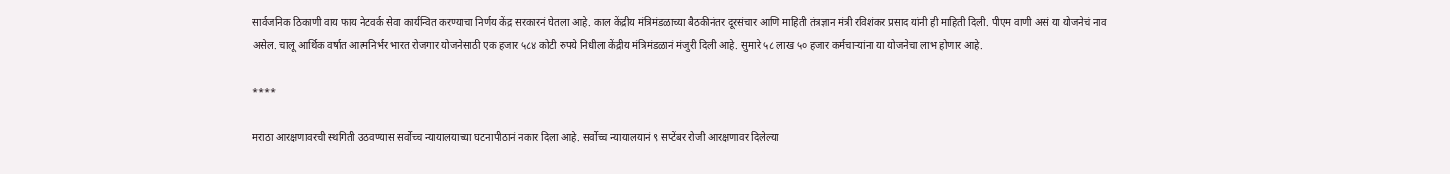सार्वजनिक ठिकाणी वाय फाय नेटवर्क सेवा कार्यन्वित करण्याचा निर्णय केंद्र सरकारनं घेतला आहे. काल केंद्रीय मंत्रिमंडळाच्या बैठकीनंतर दूरसंचार आणि माहिती तंत्रज्ञान मंत्री रविशंकर प्रसाद यांनी ही माहिती दिली. पीएम वाणी असं या योजनेचं नाव असेल. चालू आर्थिक वर्षात आत्मनिर्भर भारत रोजगार योजनेसाठी एक हजार ५८४ कोटी रुपये निधीला केंद्रीय मंत्रिमंडळानं मंजुरी दिली आहे. सुमारे ५८ लाख ५० हजार कर्मचाऱ्यांना या योजनेचा लाभ होणार आहे.

****

मराठा आरक्षणावरची स्थगिती उठवण्यास सर्वोच्च न्यायालयाच्या घटनापीठानं नकार दिला आहे. सर्वोच्च न्यायालयानं ९ सप्टेंबर रोजी आरक्षणावर दिलेल्या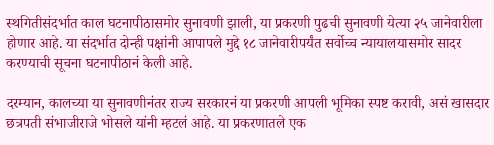स्थगितीसंदर्भात काल घटनापीठासमोर सुनावणी झाली, या प्रकरणी पुढची सुनावणी येत्या २५ जानेवारीला होणार आहे. या संदर्भात दोन्ही पक्षांनी आपापले मुद्दे १८ जानेवारीपर्यंत सर्वोच्च न्यायालयासमोर सादर करण्याची सूचना घटनापीठानं केली आहे.

दरम्यान, कालच्या या सुनावणीनंतर राज्य सरकारनं या प्रकरणी आपली भूमिका स्पष्ट करावी, असं खासदार छत्रपती संभाजीराजे भोसले यांनी म्हटलं आहे. या प्रकरणातले एक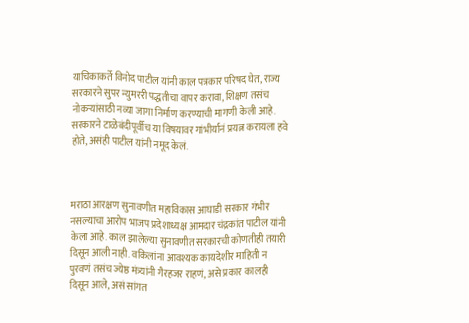याचिकाकर्ते विनोद पाटील यांनी काल पत्रकार परिषद घेत, राज्य सरकारने सुपर न्युमररी पद्धतीचा वापर करावा, शिक्षण तसंच नोकऱ्यांसाठी नव्या जागा निर्माण करण्याची मागणी केली आहे. सरकारने टाळेबंदीपूर्वीच या विषयावर गांभीर्यानं प्रयत्न करायला हवे होते, असंही पाटील यांनी नमूद केलं.



मराठा आरक्षण सुनावणीत महाविकास आघाडी सरकार गंभीर नसल्याचा आरोप भाजप प्रदेशाध्यक्ष आमदार चंद्रकांत पाटील यांनी केला आहे. काल झालेल्या सुनावणीत सरकारची कोणतीही तयारी दिसून आली नाही. वकिलांना आवश्यक कायदेशीर माहिती न पुरवणं तसंच ज्येष्ठ मंत्र्यांनी गैरहजर राहणं, असे प्रकार कालही दिसून आले, असं सांगत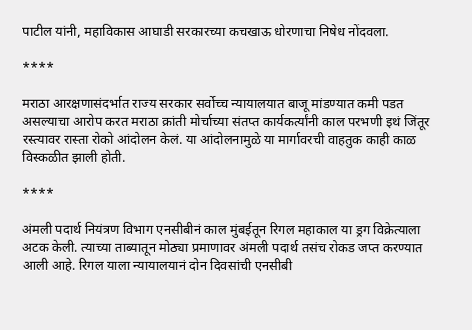पाटील यांनी, महाविकास आघाडी सरकारच्या कचखाऊ धोरणाचा निषेध नोंदवला.

****

मराठा आरक्षणासंदर्भात राज्य सरकार सर्वोच्च न्यायालयात बाजू मांडण्यात कमी पडत असल्याचा आरोप करत मराठा क्रांती मोर्चाच्या संतप्त कार्यकर्त्यांनी काल परभणी इथं जिंतूर रस्त्यावर रास्ता रोको आंदोलन केलं. या आंदोलनामुळे या मार्गावरची वाहतुक काही काळ विस्कळीत झाली होती.

****

अंमली पदार्थ नियंत्रण विभाग एनसीबीनं काल मुंबईतून रिगल महाकाल या ड्रग विक्रेत्याला अटक केली. त्याच्या ताब्यातून मोठ्या प्रमाणावर अंमली पदार्थ तसंच रोकड जप्त करण्यात आली आहे. रिगल याला न्यायालयानं दोन दिवसांची एनसीबी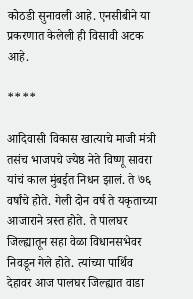कोठडी सुनावली आहे. एनसीबीने या प्रकरणात केलेली ही विसावी अटक आहे.

****

आदिवासी विकास खात्याचे माजी मंत्री तसंच भाजपचे ज्येष्ठ नेते विष्णू सावरा यांचं काल मुंबईत निधन झालं. ते ७६ वर्षांचे होते. गेली दोन वर्ष ते यकृताच्या आजाराने त्रस्त होते. ते पालघर जिल्ह्यातून सहा वेळा विधानसभेवर निवडून गेले होते. त्यांच्या पार्थिव देहावर आज पालघर जिल्ह्यात वाडा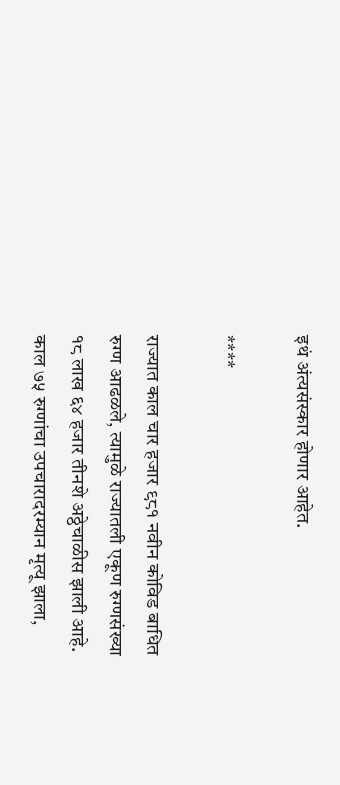इथं अंत्यसंस्कार होणार आहेत.

****

राज्यात काल चार हजार ९८१ नवीन कोविड बाधित रुग्ण आढळले, त्यामुळे राज्यातली एकूण रुग्णसंख्या १८ लाख ६४ हजार तीनशे अठ्ठेचाळीस झाली आहे. काल ७५ रुग्णांचा उपचारादरम्यान मृत्यू झाला,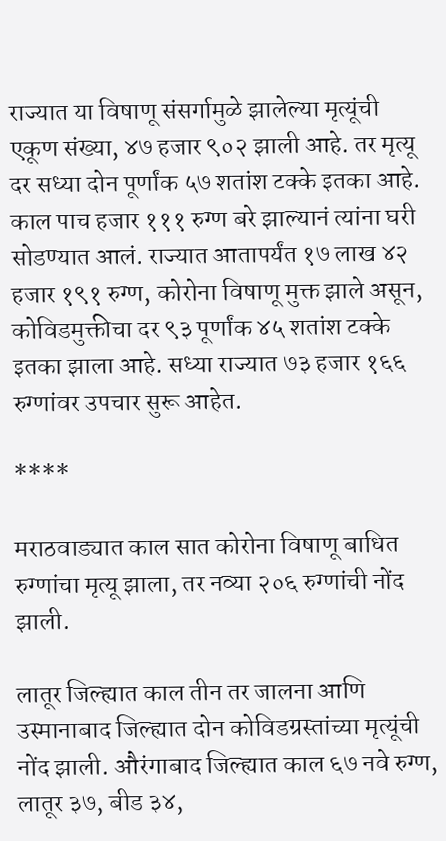राज्यात या विषाणू संसर्गामुळे झालेल्या मृत्यूंची एकूण संख्या, ४७ हजार ९०२ झाली आहे. तर मृत्यू दर सध्या दोन पूर्णांक ५७ शतांश टक्के इतका आहे. काल पाच हजार १११ रुग्ण बरे झाल्यानं त्यांना घरी सोडण्यात आलं. राज्यात आतापर्यंत १७ लाख ४२ हजार १९१ रुग्ण, कोरोना विषाणू मुक्त झाले असून, कोविडमुक्तीचा दर ९३ पूर्णांक ४५ शतांश टक्के इतका झाला आहे. सध्या राज्यात ७३ हजार १६६ रुग्णांवर उपचार सुरू आहेत.

****

मराठवाड्यात काल सात कोरोना विषाणू बाधित रुग्णांचा मृत्यू झाला, तर नव्या २०६ रुग्णांची नोंद झाली.

लातूर जिल्ह्यात काल तीन तर जालना आणि उस्मानाबाद जिल्ह्यात दोन कोविडग्रस्तांच्या मृत्यूंची नोंद झाली. औरंगाबाद जिल्ह्यात काल ६७ नवे रुग्ण, लातूर ३७, बीड ३४,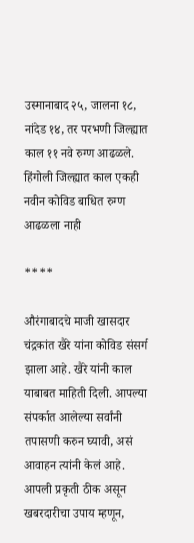उस्मानाबाद २५, जालना १८, नांदेड १४, तर परभणी जिल्ह्यात काल ११ नवे रुग्ण आढळले. हिंगोली जिल्ह्यात काल एकही नवीन कोविड बाधित रुग्ण आढळला नाही

****

औरंगाबादचे माजी खासदार चंद्रकांत खैरे यांना कोविड संसर्ग झाला आहे. खैरे यांनी काल याबाबत माहिती दिली. आपल्या संपर्कात आलेल्या सर्वांनी तपासणी करुन घ्यावी, असं आवाहन त्यांनी केलं आहे. आपली प्रकृती ठीक असून खबरदारीचा उपाय म्हणून,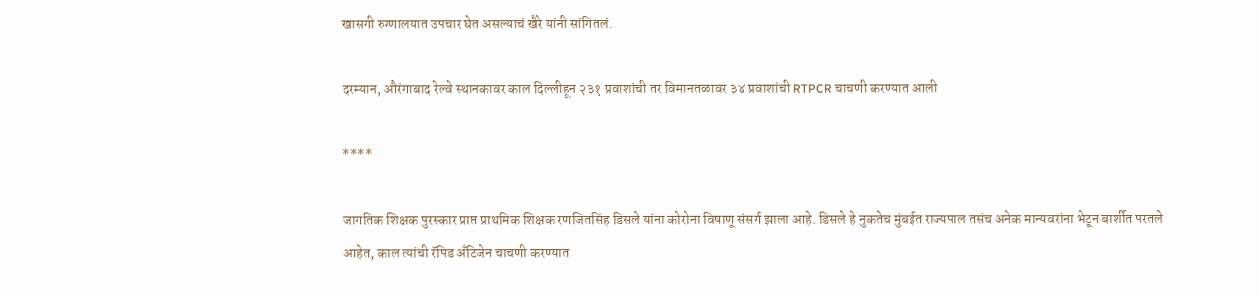खासगी रुग्णालयात उपचार घेत असल्याचं खैरे यांनी सांगितलं.

दरम्यान, औरंगाबाद रेल्वे स्थानकावर काल दिल्लीहून २३१ प्रवाशांची तर विमानतळावर ३४ प्रवाशांची RTPCR चाचणी करण्यात आली

****

जागतिक शिक्षक पुरस्कार प्राप्त प्राथमिक शिक्षक रणजितसिंह डिसले यांना कोरोना विषाणू संसर्ग झाला आहे. डिसले हे नुकतेच मुंबईत राज्यपाल तसंच अनेक मान्यवरांना भेटून बार्शीत परतले आहेत, काल त्यांची रॅपिड अँटिजेन चाचणी करण्यात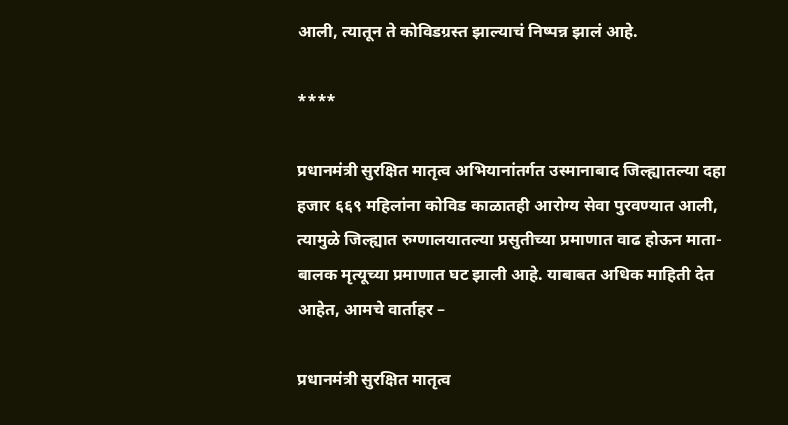आली, त्यातून ते कोविडग्रस्त झाल्याचं निष्पन्न झालं आहे.

****

प्रधानमंत्री सुरक्षित मातृत्व अभियानांतर्गत उस्मानाबाद जिल्ह्यातल्या दहा हजार ६६९ महिलांना कोविड काळातही आरोग्य सेवा पुरवण्यात आली, त्यामुळे जिल्ह्यात रुग्णालयातल्या प्रसुतीच्या प्रमाणात वाढ होऊन माता-बालक मृत्यूच्या प्रमाणात घट झाली आहे. याबाबत अधिक माहिती देत आहेत, आमचे वार्ताहर –

प्रधानमंत्री सुरक्षित मातृत्व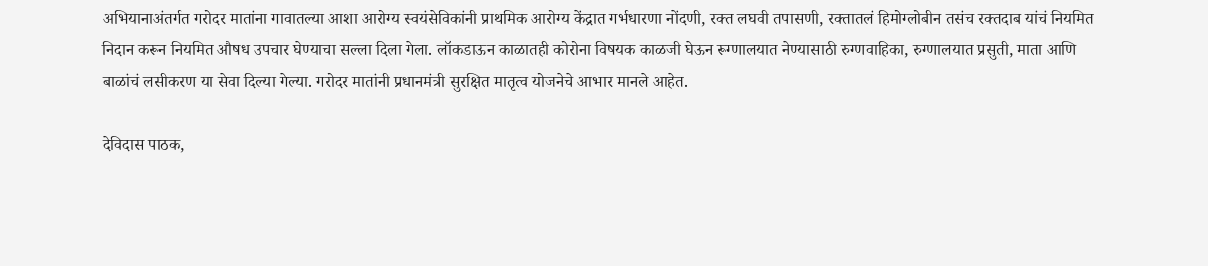अभियानाअंतर्गत गरोदर मातांना गावातल्या आशा आरोग्य स्वयंसेविकांनी प्राथमिक आरोग्य केंद्रात गर्भधारणा नोंदणी, रक्त लघवी तपासणी, रक्तातलं हिमोग्लोबीन तसंच रक्तदाब यांचं नियमित निदान करून नियमित औषध उपचार घेण्याचा सल्ला दिला गेला. लॉकडाऊन काळातही कोरोना विषयक काळजी घेऊन रूग्णालयात नेण्यासाठी रुग्णवाहिका, रुग्णालयात प्रसुती, माता आणि बाळांचं लसीकरण या सेवा दिल्या गेल्या. गरोदर मातांनी प्रधानमंत्री सुरक्षित मातृत्व योजनेचे आभार मानले आहेत.

देविदास पाठक,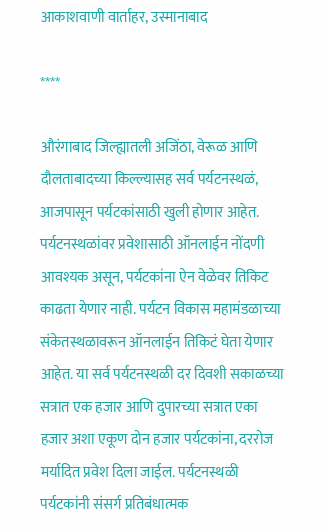आकाशवाणी वार्ताहर, उस्मानाबाद

****

औरंगाबाद जिल्ह्यातली अजिंठा, वेरूळ आणि दौलताबादच्या किल्ल्यासह सर्व पर्यटनस्थळं, आजपासून पर्यटकांसाठी खुली होणार आहेत. पर्यटनस्थळांवर प्रवेशासाठी ऑनलाईन नोंदणी आवश्यक असून, पर्यटकांना ऐन वेळेवर तिकिट काढता येणार नाही. पर्यटन विकास महामंडळाच्या संकेतस्थळावरून ऑनलाईन तिकिटं घेता येणार आहेत. या सर्व पर्यटनस्थळी दर दिवशी सकाळच्या सत्रात एक हजार आणि दुपारच्या सत्रात एका हजार अशा एकूण दोन हजार पर्यटकांना, दररोज मर्यादित प्रवेश दिला जाईल. पर्यटनस्थळी पर्यटकांनी संसर्ग प्रतिबंधात्मक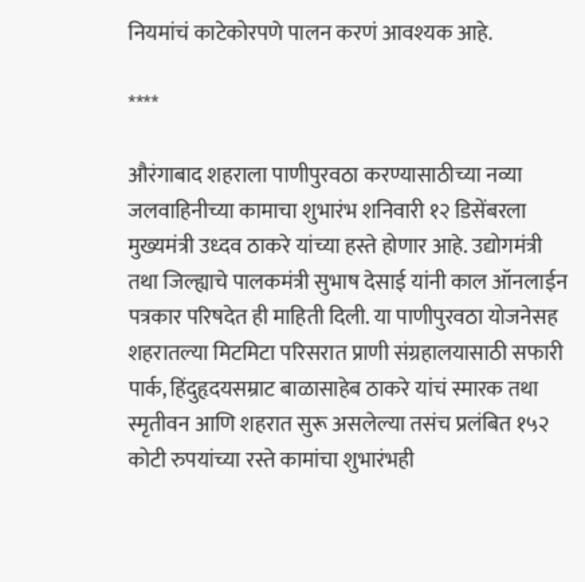नियमांचं काटेकोरपणे पालन करणं आवश्यक आहे.

****

औरंगाबाद शहराला पाणीपुरवठा करण्यासाठीच्या नव्या जलवाहिनीच्या कामाचा शुभारंभ शनिवारी १२ डिसेंबरला मुख्यमंत्री उध्दव ठाकरे यांच्या हस्ते होणार आहे. उद्योगमंत्री तथा जिल्ह्याचे पालकमंत्री सुभाष देसाई यांनी काल ऑनलाईन पत्रकार परिषदेत ही माहिती दिली. या पाणीपुरवठा योजनेसह शहरातल्या मिटमिटा परिसरात प्राणी संग्रहालयासाठी सफारी पार्क, हिंदुहृदयसम्राट बाळासाहेब ठाकरे यांचं स्मारक तथा स्मृतीवन आणि शहरात सुरू असलेल्या तसंच प्रलंबित १५२ कोटी रुपयांच्या रस्ते कामांचा शुभारंभही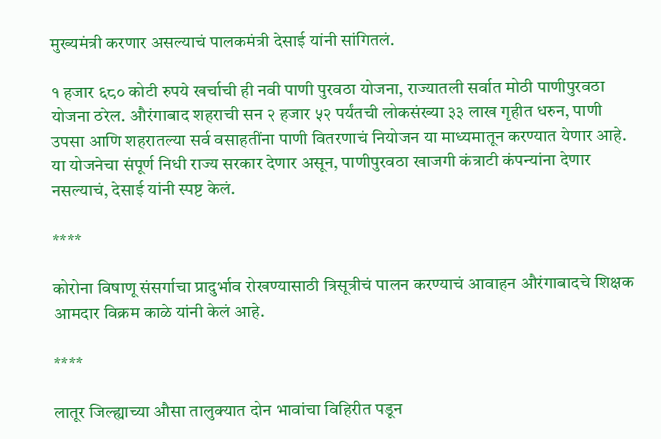मुख्यमंत्री करणार असल्याचं पालकमंत्री देसाई यांनी सांगितलं.

१ हजार ६८० कोटी रुपये खर्चाची ही नवी पाणी पुरवठा योजना, राज्यातली सर्वात मोठी पाणीपुरवठा योजना ठरेल. औरंगाबाद शहराची सन २ हजार ५२ पर्यंतची लोकसंख्या ३३ लाख गृहीत धरुन, पाणी उपसा आणि शहरातल्या सर्व वसाहतींना पाणी वितरणाचं नियोजन या माध्यमातून करण्यात येणार आहे. या योजनेचा संपूर्ण निधी राज्य सरकार देणार असून, पाणीपुरवठा खाजगी कंत्राटी कंपन्यांना देणार नसल्याचं, देसाई यांनी स्पष्ट केलं.

****

कोरोना विषाणू संसर्गाचा प्रादुर्भाव रोखण्यासाठी त्रिसूत्रीचं पालन करण्याचं आवाहन औरंगाबादचे शिक्षक आमदार विक्रम काळे यांनी केलं आहे.

****

लातूर जिल्ह्याच्या औसा तालुक्यात दोन भावांचा विहिरीत पडून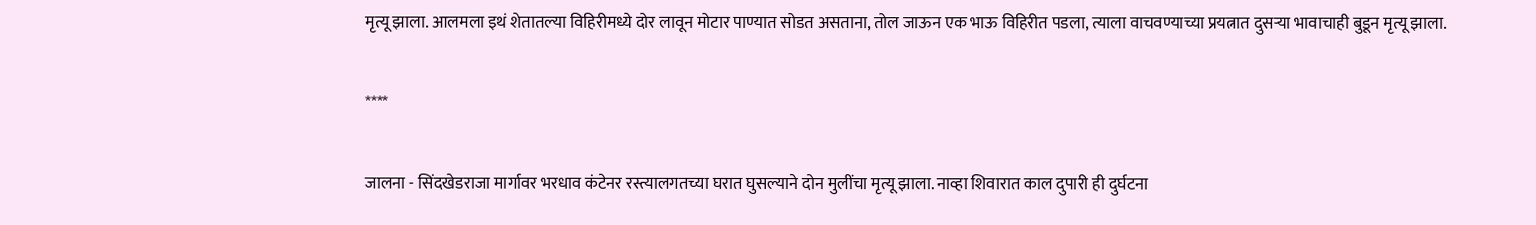मृत्यू झाला. आलमला इथं शेतातल्या विहिरीमध्ये दोर लावून मोटार पाण्यात सोडत असताना, तोल जाऊन एक भाऊ विहिरीत पडला, त्याला वाचवण्याच्या प्रयत्नात दुसऱ्या भावाचाही बुडून मृत्यू झाला.

****

जालना - सिंदखेडराजा मार्गावर भरधाव कंटेनर रस्त्यालगतच्या घरात घुसल्याने दोन मुलींचा मृत्यू झाला. नाव्हा शिवारात काल दुपारी ही दुर्घटना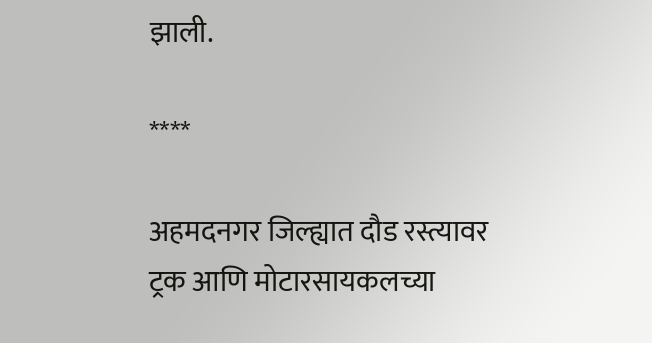झाली.

****

अहमदनगर जिल्ह्यात दौड रस्त्यावर ट्रक आणि मोटारसायकलच्या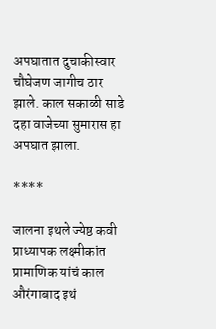अपघातात दुचाकीस्वार चौघेजण जागीच ठार झाले. काल सकाळी साडे दहा वाजेच्या सुमारास हा अपघात झाला.

****

जालना इथले ज्येष्ठ कवी प्राध्यापक लक्ष्मीकांत प्रामाणिक यांचं काल औरंगाबाद इथं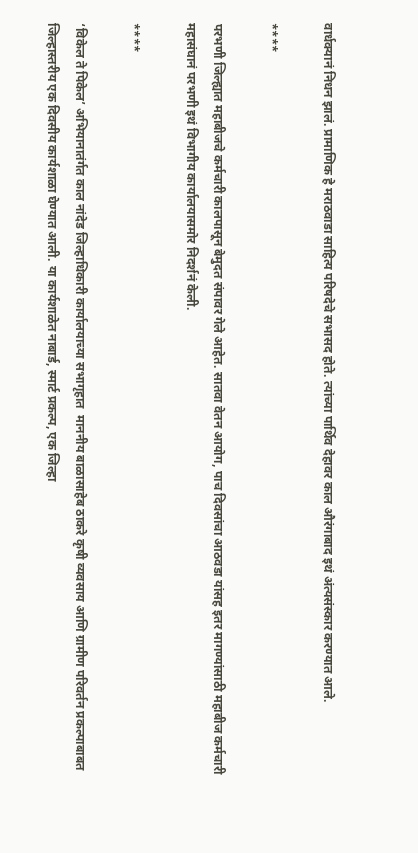वार्धक्यानं निधन झालं. प्रामाणिक हे मराठवाडा साहित्य परिषदेचे सभासद होते. त्यांच्या पार्थिव देहावर काल औरंगाबाद इथं अंत्यसंस्कार करण्यात आले.

****

परभणी जिल्ह्यात महाबीजचे कर्मचारी कालपासून बेमुदत संपावर गेले आहेत. सातवा वेतन आयोग, पाच दिवसांचा आठवडा यांसह इतर मागण्यांसाठी महाबीज कर्मचारी महासंघानं परभणी इथं विभागीय कार्यालयासमोर निदर्शनं केली.

****

‘विकेल ते पिकेल’ अभियानातंर्गत काल नांदेड जिल्हाधिकारी कार्यालयाच्या सभागृहात  माननीय बाळासाहेब ठाकरे कृषी व्यवसाय आणि ग्रामीण परिवर्तन प्रकल्पाबाबत जिल्हास्तरीय एक दिवसीय कार्यशाळा घेण्यात आली. या कार्यशाळेत नाबार्ड, स्मार्ट प्रकल्प, एक जिल्हा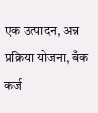एक उत्पादन, अन्न प्रक्रिया योजना, बँक कर्ज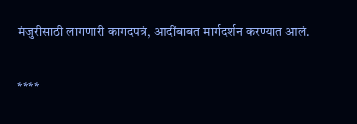मंजुरीसाठी लागणारी कागदपत्रं, आदींबाबत मार्गदर्शन करण्यात आलं.

****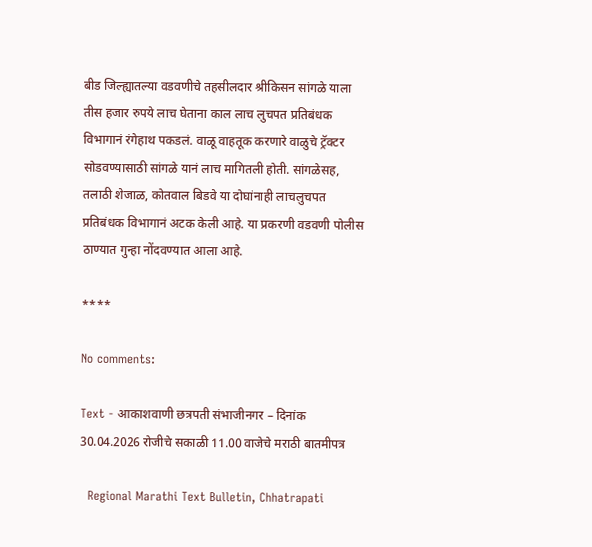बीड जिल्ह्यातल्या वडवणीचे तहसीलदार श्रीकिसन सांगळे याला तीस हजार रुपये लाच घेताना काल लाच लुचपत प्रतिबंधक विभागानं रंगेहाथ पकडलं. वाळू वाहतूक करणारे वाळुचे ट्रॅक्टर सोडवण्यासाठी सांगळे यानं लाच मागितली होती. सांगळेसह, तलाठी शेजाळ, कोतवाल बिडवे या दोघांनाही लाचलुचपत प्रतिबंधक विभागानं अटक केली आहे. या प्रकरणी वडवणी पोलीस ठाण्यात गुन्हा नोंदवण्यात आला आहे.

****

No comments:

Text - आकाशवाणी छत्रपती संभाजीनगर – दिनांक 30.04.2026 रोजीचे सकाळी 11.00 वाजेचे मराठी बातमीपत्र

  Regional Marathi Text Bulletin, Chhatrapati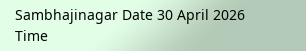Sambhajinagar Date 30 April 2026 Time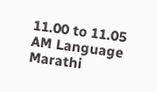11.00 to 11.05 AM Language Marathi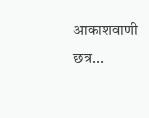आकाशवाणी छत्र...